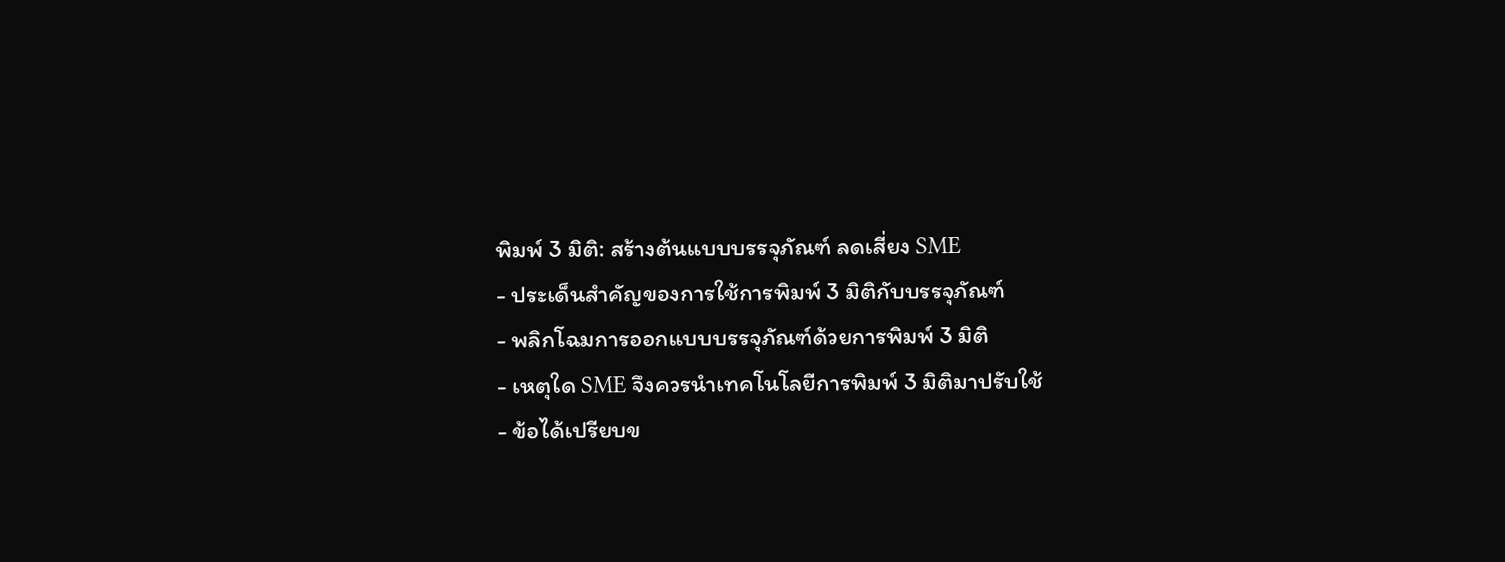พิมพ์ 3 มิติ: สร้างต้นแบบบรรจุภัณฑ์ ลดเสี่ยง SME
- ประเด็นสำคัญของการใช้การพิมพ์ 3 มิติกับบรรจุภัณฑ์
- พลิกโฉมการออกแบบบรรจุภัณฑ์ด้วยการพิมพ์ 3 มิติ
- เหตุใด SME จึงควรนำเทคโนโลยีการพิมพ์ 3 มิติมาปรับใช้
- ข้อได้เปรียบข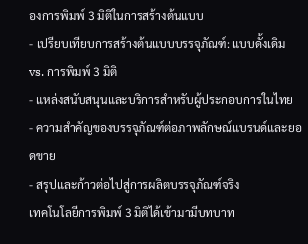องการพิมพ์ 3 มิติในการสร้างต้นแบบ
- เปรียบเทียบการสร้างต้นแบบบรรจุภัณฑ์: แบบดั้งเดิม vs. การพิมพ์ 3 มิติ
- แหล่งสนับสนุนและบริการสำหรับผู้ประกอบการในไทย
- ความสำคัญของบรรจุภัณฑ์ต่อภาพลักษณ์แบรนด์และยอดขาย
- สรุปและก้าวต่อไปสู่การผลิตบรรจุภัณฑ์จริง
เทคโนโลยีการพิมพ์ 3 มิติได้เข้ามามีบทบาท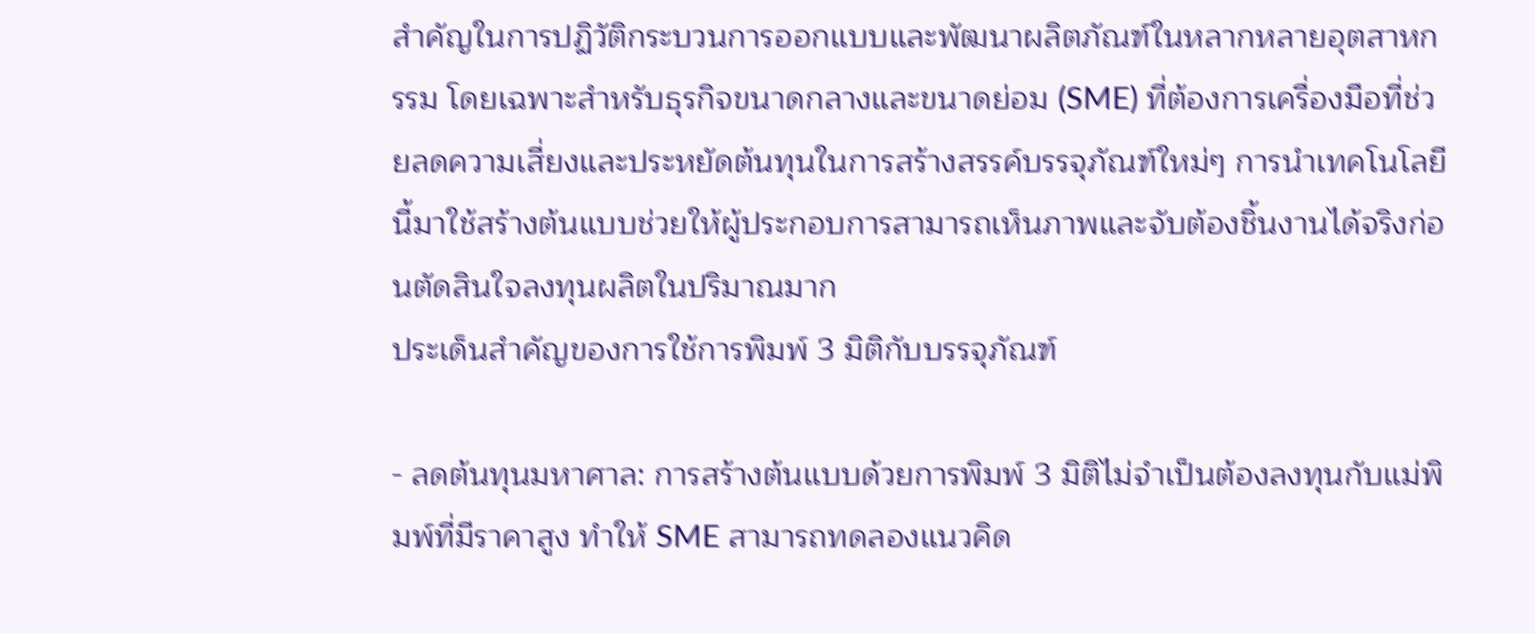สำคัญในการปฏิวัติกระบวนการออกแบบและพัฒนาผลิตภัณฑ์ในหลากหลายอุตสาหกรรม โดยเฉพาะสำหรับธุรกิจขนาดกลางและขนาดย่อม (SME) ที่ต้องการเครื่องมือที่ช่วยลดความเสี่ยงและประหยัดต้นทุนในการสร้างสรรค์บรรจุภัณฑ์ใหม่ๆ การนำเทคโนโลยีนี้มาใช้สร้างต้นแบบช่วยให้ผู้ประกอบการสามารถเห็นภาพและจับต้องชิ้นงานได้จริงก่อนตัดสินใจลงทุนผลิตในปริมาณมาก
ประเด็นสำคัญของการใช้การพิมพ์ 3 มิติกับบรรจุภัณฑ์

- ลดต้นทุนมหาศาล: การสร้างต้นแบบด้วยการพิมพ์ 3 มิติไม่จำเป็นต้องลงทุนกับแม่พิมพ์ที่มีราคาสูง ทำให้ SME สามารถทดลองแนวคิด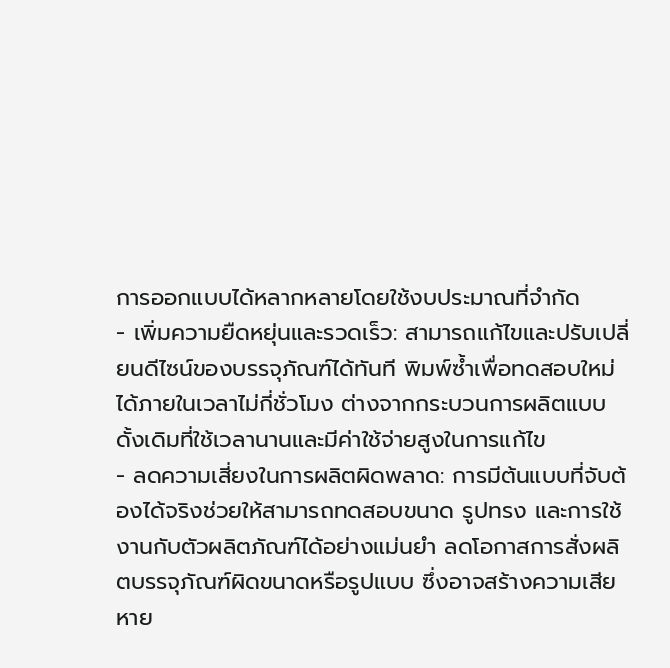การออกแบบได้หลากหลายโดยใช้งบประมาณที่จำกัด
- เพิ่มความยืดหยุ่นและรวดเร็ว: สามารถแก้ไขและปรับเปลี่ยนดีไซน์ของบรรจุภัณฑ์ได้ทันที พิมพ์ซ้ำเพื่อทดสอบใหม่ได้ภายในเวลาไม่กี่ชั่วโมง ต่างจากกระบวนการผลิตแบบดั้งเดิมที่ใช้เวลานานและมีค่าใช้จ่ายสูงในการแก้ไข
- ลดความเสี่ยงในการผลิตผิดพลาด: การมีต้นแบบที่จับต้องได้จริงช่วยให้สามารถทดสอบขนาด รูปทรง และการใช้งานกับตัวผลิตภัณฑ์ได้อย่างแม่นยำ ลดโอกาสการสั่งผลิตบรรจุภัณฑ์ผิดขนาดหรือรูปแบบ ซึ่งอาจสร้างความเสียหาย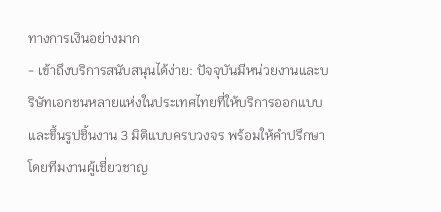ทางการเงินอย่างมาก
- เข้าถึงบริการสนับสนุนได้ง่าย: ปัจจุบันมีหน่วยงานและบริษัทเอกชนหลายแห่งในประเทศไทยที่ให้บริการออกแบบและขึ้นรูปชิ้นงาน 3 มิติแบบครบวงจร พร้อมให้คำปรึกษาโดยทีมงานผู้เชี่ยวชาญ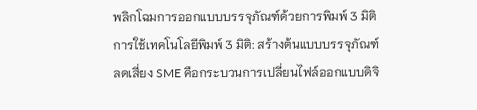พลิกโฉมการออกแบบบรรจุภัณฑ์ด้วยการพิมพ์ 3 มิติ
การใช้เทคโนโลยีพิมพ์ 3 มิติ: สร้างต้นแบบบรรจุภัณฑ์ ลดเสี่ยง SME คือกระบวนการเปลี่ยนไฟล์ออกแบบดิจิ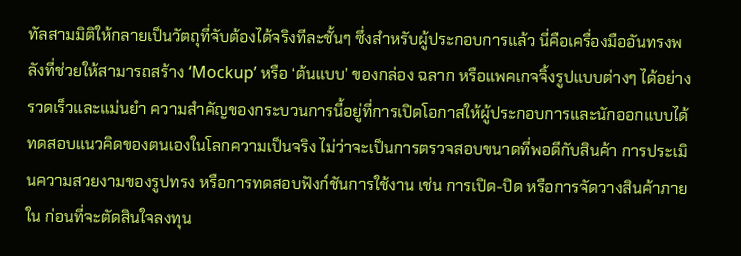ทัลสามมิติให้กลายเป็นวัตถุที่จับต้องได้จริงทีละชั้นๆ ซึ่งสำหรับผู้ประกอบการแล้ว นี่คือเครื่องมืออันทรงพลังที่ช่วยให้สามารถสร้าง ‘Mockup’ หรือ ‘ต้นแบบ’ ของกล่อง ฉลาก หรือแพคเกจจิ้งรูปแบบต่างๆ ได้อย่างรวดเร็วและแม่นยำ ความสำคัญของกระบวนการนี้อยู่ที่การเปิดโอกาสให้ผู้ประกอบการและนักออกแบบได้ทดสอบแนวคิดของตนเองในโลกความเป็นจริง ไม่ว่าจะเป็นการตรวจสอบขนาดที่พอดีกับสินค้า การประเมินความสวยงามของรูปทรง หรือการทดสอบฟังก์ชันการใช้งาน เช่น การเปิด-ปิด หรือการจัดวางสินค้าภายใน ก่อนที่จะตัดสินใจลงทุน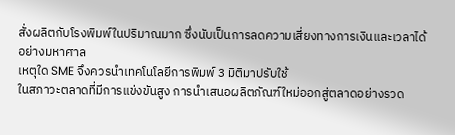สั่งผลิตกับโรงพิมพ์ในปริมาณมาก ซึ่งนับเป็นการลดความเสี่ยงทางการเงินและเวลาได้อย่างมหาศาล
เหตุใด SME จึงควรนำเทคโนโลยีการพิมพ์ 3 มิติมาปรับใช้
ในสภาวะตลาดที่มีการแข่งขันสูง การนำเสนอผลิตภัณฑ์ใหม่ออกสู่ตลาดอย่างรวด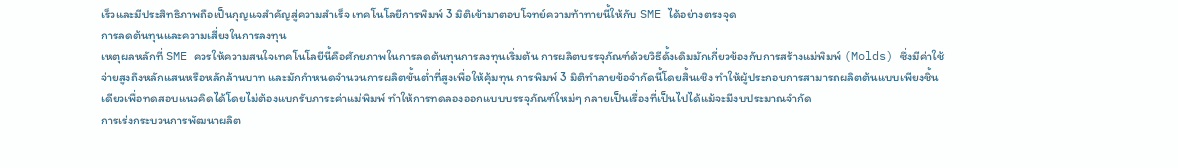เร็วและมีประสิทธิภาพถือเป็นกุญแจสำคัญสู่ความสำเร็จ เทคโนโลยีการพิมพ์ 3 มิติเข้ามาตอบโจทย์ความท้าทายนี้ให้กับ SME ได้อย่างตรงจุด
การลดต้นทุนและความเสี่ยงในการลงทุน
เหตุผลหลักที่ SME ควรให้ความสนใจเทคโนโลยีนี้คือศักยภาพในการลดต้นทุนการลงทุนเริ่มต้น การผลิตบรรจุภัณฑ์ด้วยวิธีดั้งเดิมมักเกี่ยวข้องกับการสร้างแม่พิมพ์ (Molds) ซึ่งมีค่าใช้จ่ายสูงถึงหลักแสนหรือหลักล้านบาท และมักกำหนดจำนวนการผลิตขั้นต่ำที่สูงเพื่อให้คุ้มทุน การพิมพ์ 3 มิติทำลายข้อจำกัดนี้โดยสิ้นเชิง ทำให้ผู้ประกอบการสามารถผลิตต้นแบบเพียงชิ้นเดียวเพื่อทดสอบแนวคิดได้โดยไม่ต้องแบกรับภาระค่าแม่พิมพ์ ทำให้การทดลองออกแบบบรรจุภัณฑ์ใหม่ๆ กลายเป็นเรื่องที่เป็นไปได้แม้จะมีงบประมาณจำกัด
การเร่งกระบวนการพัฒนาผลิต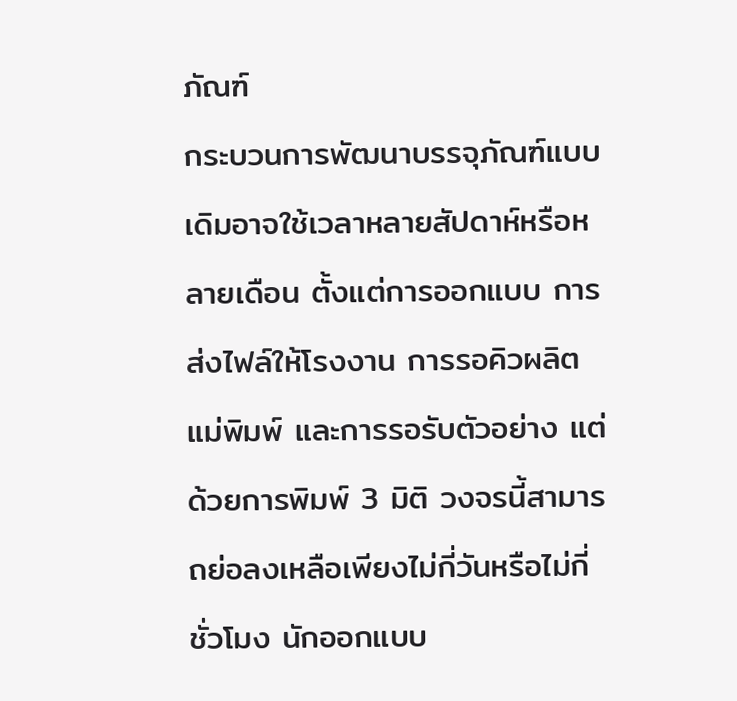ภัณฑ์
กระบวนการพัฒนาบรรจุภัณฑ์แบบเดิมอาจใช้เวลาหลายสัปดาห์หรือหลายเดือน ตั้งแต่การออกแบบ การส่งไฟล์ให้โรงงาน การรอคิวผลิตแม่พิมพ์ และการรอรับตัวอย่าง แต่ด้วยการพิมพ์ 3 มิติ วงจรนี้สามารถย่อลงเหลือเพียงไม่กี่วันหรือไม่กี่ชั่วโมง นักออกแบบ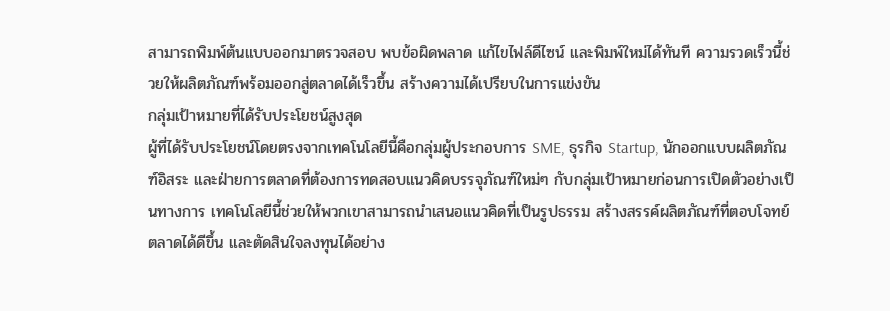สามารถพิมพ์ต้นแบบออกมาตรวจสอบ พบข้อผิดพลาด แก้ไขไฟล์ดีไซน์ และพิมพ์ใหม่ได้ทันที ความรวดเร็วนี้ช่วยให้ผลิตภัณฑ์พร้อมออกสู่ตลาดได้เร็วขึ้น สร้างความได้เปรียบในการแข่งขัน
กลุ่มเป้าหมายที่ได้รับประโยชน์สูงสุด
ผู้ที่ได้รับประโยชน์โดยตรงจากเทคโนโลยีนี้คือกลุ่มผู้ประกอบการ SME, ธุรกิจ Startup, นักออกแบบผลิตภัณฑ์อิสระ และฝ่ายการตลาดที่ต้องการทดสอบแนวคิดบรรจุภัณฑ์ใหม่ๆ กับกลุ่มเป้าหมายก่อนการเปิดตัวอย่างเป็นทางการ เทคโนโลยีนี้ช่วยให้พวกเขาสามารถนำเสนอแนวคิดที่เป็นรูปธรรม สร้างสรรค์ผลิตภัณฑ์ที่ตอบโจทย์ตลาดได้ดีขึ้น และตัดสินใจลงทุนได้อย่าง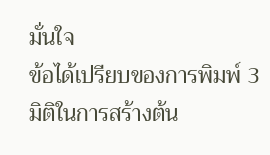มั่นใจ
ข้อได้เปรียบของการพิมพ์ 3 มิติในการสร้างต้น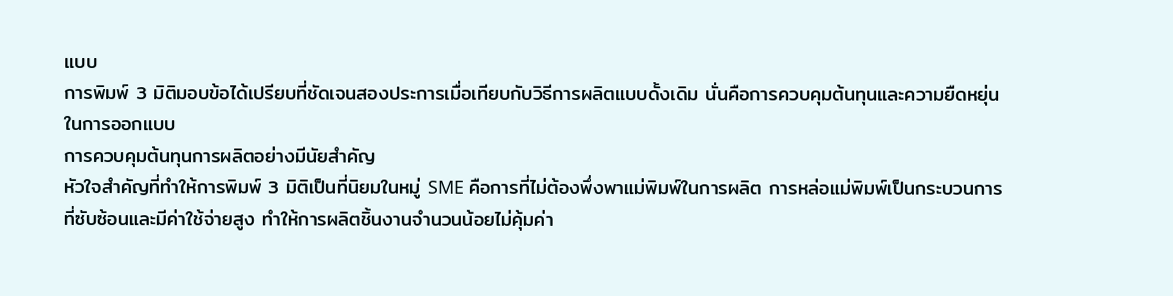แบบ
การพิมพ์ 3 มิติมอบข้อได้เปรียบที่ชัดเจนสองประการเมื่อเทียบกับวิธีการผลิตแบบดั้งเดิม นั่นคือการควบคุมต้นทุนและความยืดหยุ่นในการออกแบบ
การควบคุมต้นทุนการผลิตอย่างมีนัยสำคัญ
หัวใจสำคัญที่ทำให้การพิมพ์ 3 มิติเป็นที่นิยมในหมู่ SME คือการที่ไม่ต้องพึ่งพาแม่พิมพ์ในการผลิต การหล่อแม่พิมพ์เป็นกระบวนการที่ซับซ้อนและมีค่าใช้จ่ายสูง ทำให้การผลิตชิ้นงานจำนวนน้อยไม่คุ้มค่า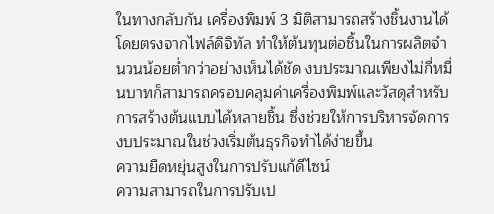ในทางกลับกัน เครื่องพิมพ์ 3 มิติสามารถสร้างชิ้นงานได้โดยตรงจากไฟล์ดิจิทัล ทำให้ต้นทุนต่อชิ้นในการผลิตจำนวนน้อยต่ำกว่าอย่างเห็นได้ชัด งบประมาณเพียงไม่กี่หมื่นบาทก็สามารถครอบคลุมค่าเครื่องพิมพ์และวัสดุสำหรับการสร้างต้นแบบได้หลายชิ้น ซึ่งช่วยให้การบริหารจัดการงบประมาณในช่วงเริ่มต้นธุรกิจทำได้ง่ายขึ้น
ความยืดหยุ่นสูงในการปรับแก้ดีไซน์
ความสามารถในการปรับเป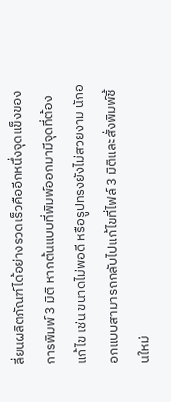ลี่ยนผลิตภัณฑ์ได้อย่างรวดเร็วคืออีกหนึ่งจุดแข็งของการพิมพ์ 3 มิติ หากต้นแบบที่พิมพ์ออกมามีจุดที่ต้องแก้ไข เช่น ขนาดไม่พอดี หรือรูปทรงยังไม่สวยงาม นักออกแบบสามารถกลับไปแก้ไขที่ไฟล์ 3 มิติและสั่งพิมพ์ชิ้นใหม่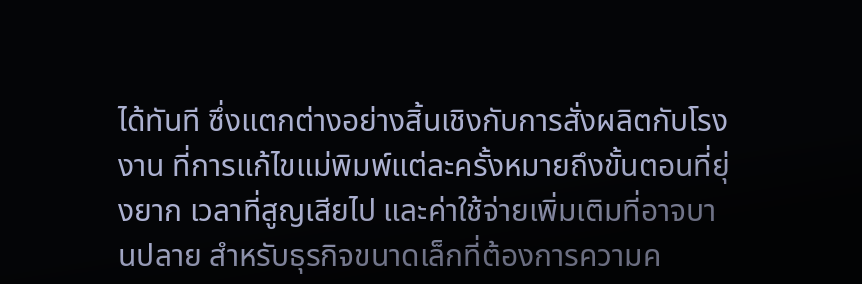ได้ทันที ซึ่งแตกต่างอย่างสิ้นเชิงกับการสั่งผลิตกับโรงงาน ที่การแก้ไขแม่พิมพ์แต่ละครั้งหมายถึงขั้นตอนที่ยุ่งยาก เวลาที่สูญเสียไป และค่าใช้จ่ายเพิ่มเติมที่อาจบานปลาย สำหรับธุรกิจขนาดเล็กที่ต้องการความค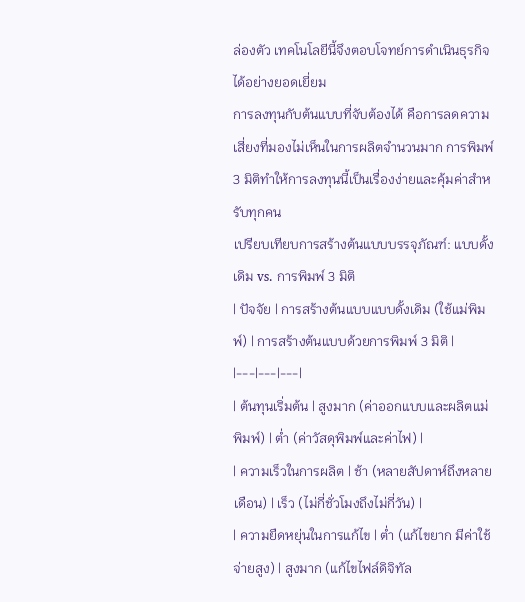ล่องตัว เทคโนโลยีนี้จึงตอบโจทย์การดำเนินธุรกิจได้อย่างยอดเยี่ยม
การลงทุนกับต้นแบบที่จับต้องได้ คือการลดความเสี่ยงที่มองไม่เห็นในการผลิตจำนวนมาก การพิมพ์ 3 มิติทำให้การลงทุนนี้เป็นเรื่องง่ายและคุ้มค่าสำหรับทุกคน
เปรียบเทียบการสร้างต้นแบบบรรจุภัณฑ์: แบบดั้งเดิม vs. การพิมพ์ 3 มิติ
| ปัจจัย | การสร้างต้นแบบแบบดั้งเดิม (ใช้แม่พิมพ์) | การสร้างต้นแบบด้วยการพิมพ์ 3 มิติ |
|---|---|---|
| ต้นทุนเริ่มต้น | สูงมาก (ค่าออกแบบและผลิตแม่พิมพ์) | ต่ำ (ค่าวัสดุพิมพ์และค่าไฟ) |
| ความเร็วในการผลิต | ช้า (หลายสัปดาห์ถึงหลายเดือน) | เร็ว (ไม่กี่ชั่วโมงถึงไม่กี่วัน) |
| ความยืดหยุ่นในการแก้ไข | ต่ำ (แก้ไขยาก มีค่าใช้จ่ายสูง) | สูงมาก (แก้ไขไฟล์ดิจิทัล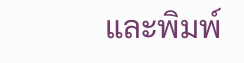และพิมพ์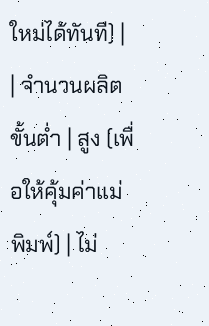ใหม่ได้ทันที) |
| จำนวนผลิตขั้นต่ำ | สูง (เพื่อให้คุ้มค่าแม่พิมพ์) | ไม่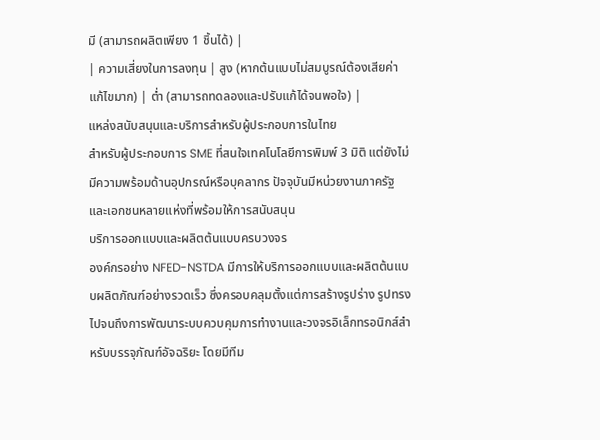มี (สามารถผลิตเพียง 1 ชิ้นได้) |
| ความเสี่ยงในการลงทุน | สูง (หากต้นแบบไม่สมบูรณ์ต้องเสียค่าแก้ไขมาก) | ต่ำ (สามารถทดลองและปรับแก้ได้จนพอใจ) |
แหล่งสนับสนุนและบริการสำหรับผู้ประกอบการในไทย
สำหรับผู้ประกอบการ SME ที่สนใจเทคโนโลยีการพิมพ์ 3 มิติ แต่ยังไม่มีความพร้อมด้านอุปกรณ์หรือบุคลากร ปัจจุบันมีหน่วยงานภาครัฐและเอกชนหลายแห่งที่พร้อมให้การสนับสนุน
บริการออกแบบและผลิตต้นแบบครบวงจร
องค์กรอย่าง NFED-NSTDA มีการให้บริการออกแบบและผลิตต้นแบบผลิตภัณฑ์อย่างรวดเร็ว ซึ่งครอบคลุมตั้งแต่การสร้างรูปร่าง รูปทรง ไปจนถึงการพัฒนาระบบควบคุมการทำงานและวงจรอิเล็กทรอนิกส์สำหรับบรรจุภัณฑ์อัจฉริยะ โดยมีทีม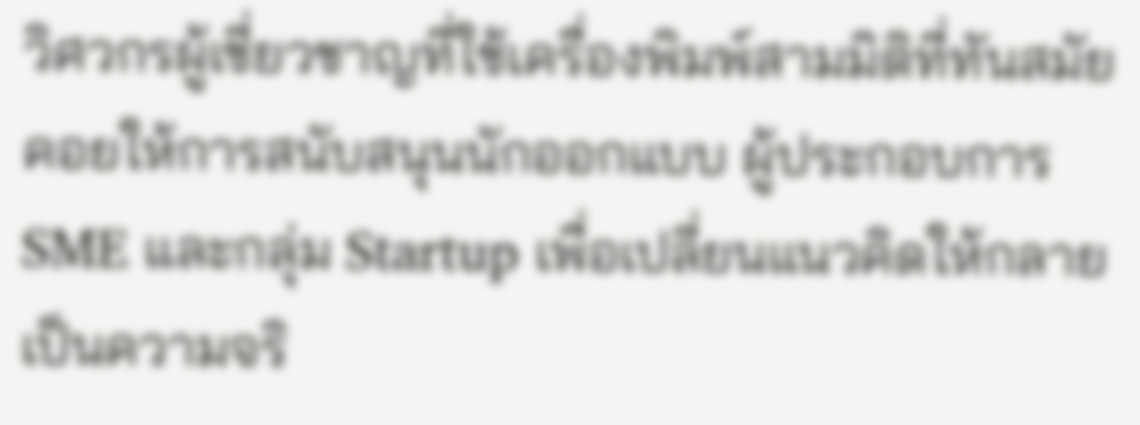วิศวกรผู้เชี่ยวชาญที่ใช้เครื่องพิมพ์สามมิติที่ทันสมัยคอยให้การสนับสนุนนักออกแบบ ผู้ประกอบการ SME และกลุ่ม Startup เพื่อเปลี่ยนแนวคิดให้กลายเป็นความจริ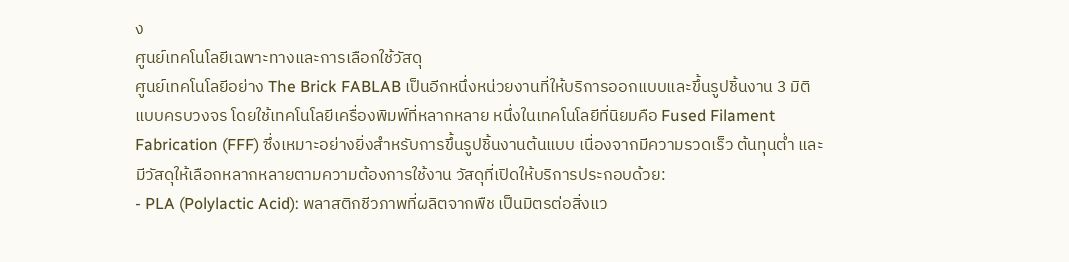ง
ศูนย์เทคโนโลยีเฉพาะทางและการเลือกใช้วัสดุ
ศูนย์เทคโนโลยีอย่าง The Brick FABLAB เป็นอีกหนึ่งหน่วยงานที่ให้บริการออกแบบและขึ้นรูปชิ้นงาน 3 มิติแบบครบวงจร โดยใช้เทคโนโลยีเครื่องพิมพ์ที่หลากหลาย หนึ่งในเทคโนโลยีที่นิยมคือ Fused Filament Fabrication (FFF) ซึ่งเหมาะอย่างยิ่งสำหรับการขึ้นรูปชิ้นงานต้นแบบ เนื่องจากมีความรวดเร็ว ต้นทุนต่ำ และมีวัสดุให้เลือกหลากหลายตามความต้องการใช้งาน วัสดุที่เปิดให้บริการประกอบด้วย:
- PLA (Polylactic Acid): พลาสติกชีวภาพที่ผลิตจากพืช เป็นมิตรต่อสิ่งแว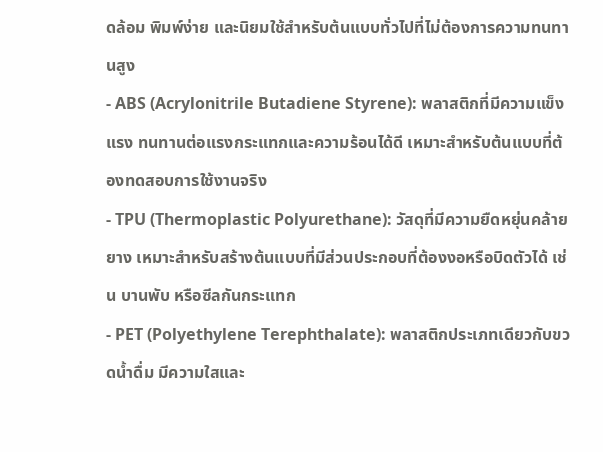ดล้อม พิมพ์ง่าย และนิยมใช้สำหรับต้นแบบทั่วไปที่ไม่ต้องการความทนทานสูง
- ABS (Acrylonitrile Butadiene Styrene): พลาสติกที่มีความแข็งแรง ทนทานต่อแรงกระแทกและความร้อนได้ดี เหมาะสำหรับต้นแบบที่ต้องทดสอบการใช้งานจริง
- TPU (Thermoplastic Polyurethane): วัสดุที่มีความยืดหยุ่นคล้ายยาง เหมาะสำหรับสร้างต้นแบบที่มีส่วนประกอบที่ต้องงอหรือบิดตัวได้ เช่น บานพับ หรือซีลกันกระแทก
- PET (Polyethylene Terephthalate): พลาสติกประเภทเดียวกับขวดน้ำดื่ม มีความใสและ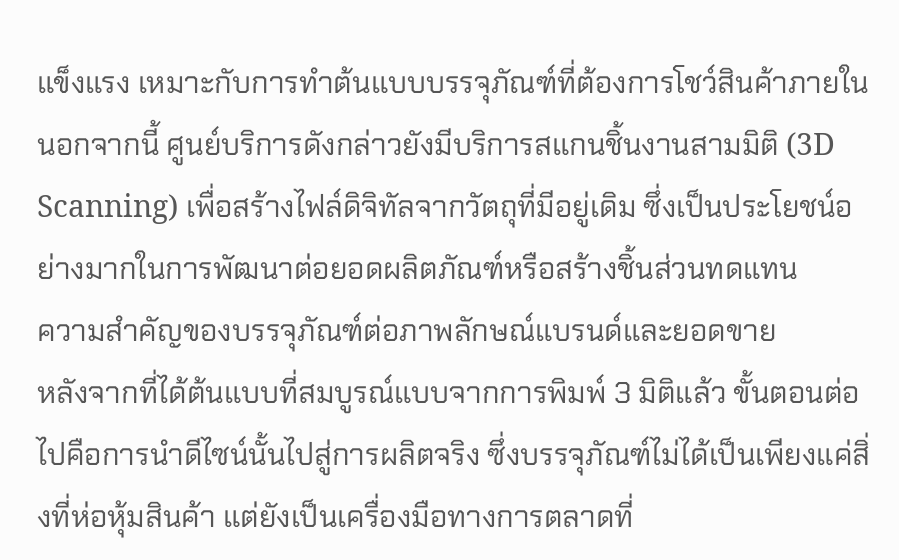แข็งแรง เหมาะกับการทำต้นแบบบรรจุภัณฑ์ที่ต้องการโชว์สินค้าภายใน
นอกจากนี้ ศูนย์บริการดังกล่าวยังมีบริการสแกนชิ้นงานสามมิติ (3D Scanning) เพื่อสร้างไฟล์ดิจิทัลจากวัตถุที่มีอยู่เดิม ซึ่งเป็นประโยชน์อย่างมากในการพัฒนาต่อยอดผลิตภัณฑ์หรือสร้างชิ้นส่วนทดแทน
ความสำคัญของบรรจุภัณฑ์ต่อภาพลักษณ์แบรนด์และยอดขาย
หลังจากที่ได้ต้นแบบที่สมบูรณ์แบบจากการพิมพ์ 3 มิติแล้ว ขั้นตอนต่อไปคือการนำดีไซน์นั้นไปสู่การผลิตจริง ซึ่งบรรจุภัณฑ์ไม่ได้เป็นเพียงแค่สิ่งที่ห่อหุ้มสินค้า แต่ยังเป็นเครื่องมือทางการตลาดที่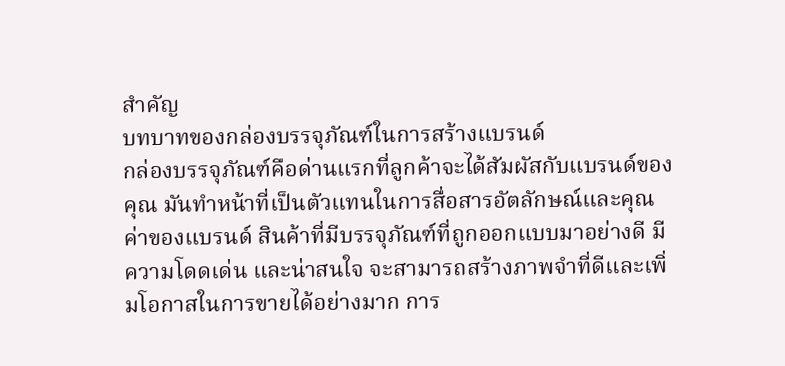สำคัญ
บทบาทของกล่องบรรจุภัณฑ์ในการสร้างแบรนด์
กล่องบรรจุภัณฑ์คือด่านแรกที่ลูกค้าจะได้สัมผัสกับแบรนด์ของคุณ มันทำหน้าที่เป็นตัวแทนในการสื่อสารอัตลักษณ์และคุณค่าของแบรนด์ สินค้าที่มีบรรจุภัณฑ์ที่ถูกออกแบบมาอย่างดี มีความโดดเด่น และน่าสนใจ จะสามารถสร้างภาพจำที่ดีและเพิ่มโอกาสในการขายได้อย่างมาก การ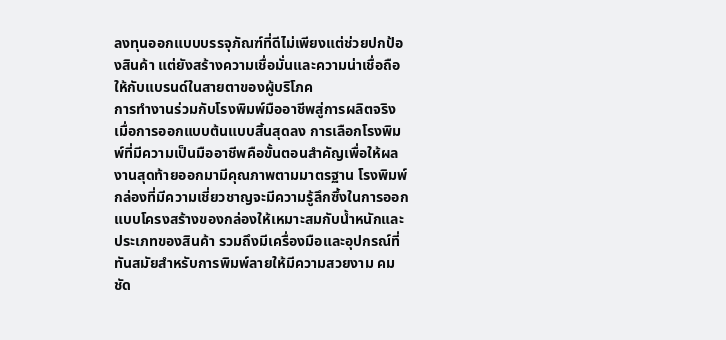ลงทุนออกแบบบรรจุภัณฑ์ที่ดีไม่เพียงแต่ช่วยปกป้องสินค้า แต่ยังสร้างความเชื่อมั่นและความน่าเชื่อถือให้กับแบรนด์ในสายตาของผู้บริโภค
การทำงานร่วมกับโรงพิมพ์มืออาชีพสู่การผลิตจริง
เมื่อการออกแบบต้นแบบสิ้นสุดลง การเลือกโรงพิมพ์ที่มีความเป็นมืออาชีพคือขั้นตอนสำคัญเพื่อให้ผลงานสุดท้ายออกมามีคุณภาพตามมาตรฐาน โรงพิมพ์กล่องที่มีความเชี่ยวชาญจะมีความรู้ลึกซึ้งในการออกแบบโครงสร้างของกล่องให้เหมาะสมกับน้ำหนักและประเภทของสินค้า รวมถึงมีเครื่องมือและอุปกรณ์ที่ทันสมัยสำหรับการพิมพ์ลายให้มีความสวยงาม คมชัด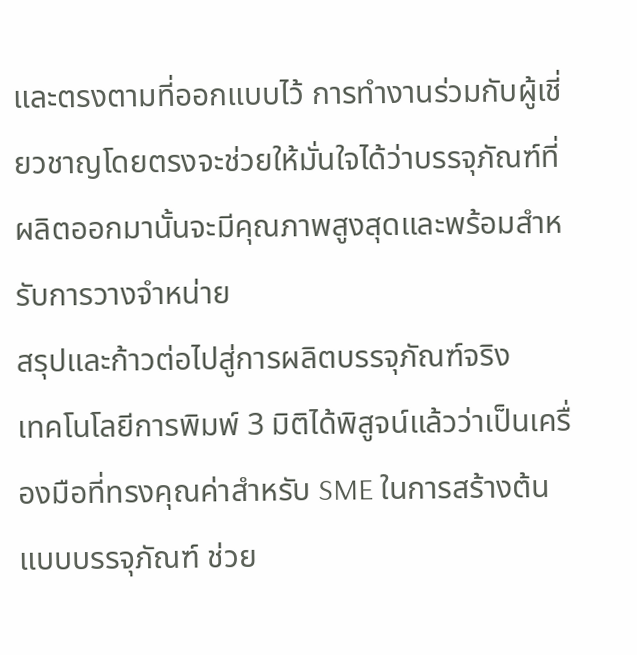และตรงตามที่ออกแบบไว้ การทำงานร่วมกับผู้เชี่ยวชาญโดยตรงจะช่วยให้มั่นใจได้ว่าบรรจุภัณฑ์ที่ผลิตออกมานั้นจะมีคุณภาพสูงสุดและพร้อมสำหรับการวางจำหน่าย
สรุปและก้าวต่อไปสู่การผลิตบรรจุภัณฑ์จริง
เทคโนโลยีการพิมพ์ 3 มิติได้พิสูจน์แล้วว่าเป็นเครื่องมือที่ทรงคุณค่าสำหรับ SME ในการสร้างต้นแบบบรรจุภัณฑ์ ช่วย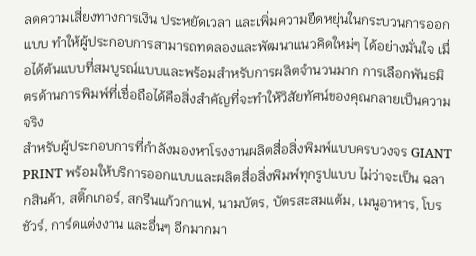ลดความเสี่ยงทางการเงิน ประหยัดเวลา และเพิ่มความยืดหยุ่นในกระบวนการออกแบบ ทำให้ผู้ประกอบการสามารถทดลองและพัฒนาแนวคิดใหม่ๆ ได้อย่างมั่นใจ เมื่อได้ต้นแบบที่สมบูรณ์แบบและพร้อมสำหรับการผลิตจำนวนมาก การเลือกพันธมิตรด้านการพิมพ์ที่เชื่อถือได้คือสิ่งสำคัญที่จะทำให้วิสัยทัศน์ของคุณกลายเป็นความจริง
สำหรับผู้ประกอบการที่กำลังมองหาโรงงานผลิตสื่อสิ่งพิมพ์แบบครบวงจร GIANT PRINT พร้อมให้บริการออกแบบและผลิตสื่อสิ่งพิมพ์ทุกรูปแบบ ไม่ว่าจะเป็น ฉลากสินค้า, สติ๊กเกอร์, สกรีนแก้วกาแฟ, นามบัตร, บัตรสะสมแต้ม, เมนูอาหาร, โบรชัวร์, การ์ดแต่งงาน และอื่นๆ อีกมากมา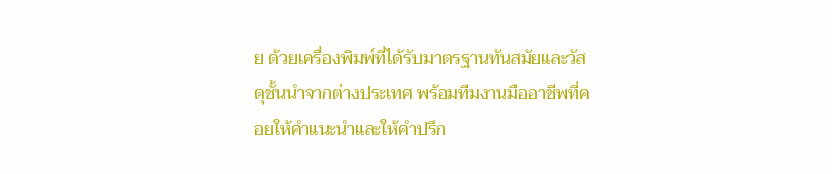ย ด้วยเครื่องพิมพ์ที่ได้รับมาตรฐานทันสมัยและวัสดุชั้นนำจากต่างประเทศ พร้อมทีมงานมืออาชีพที่คอยให้คำแนะนำและให้คำปรึก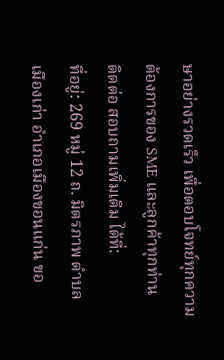ษาอย่างรวดเร็ว เพื่อตอบโจทย์ทุกความต้องการของ SME และลูกค้าทุกท่าน
ติดต่อ สอบถามเพิ่มเติม ได้ที่:
ที่อยู่: 269 หมู่ 12 ถ. มิตรภาพ ตำบล เมืองเก่า อำเภอเมืองขอนแก่น ขอ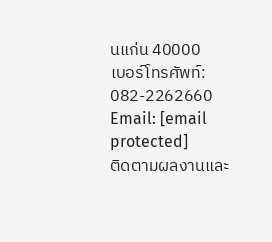นแก่น 40000
เบอร์โทรศัพท์: 082-2262660
Email: [email protected]
ติดตามผลงานและ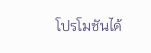โปรโมชันได้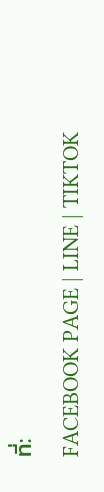ที่:
FACEBOOK PAGE | LINE | TIKTOK